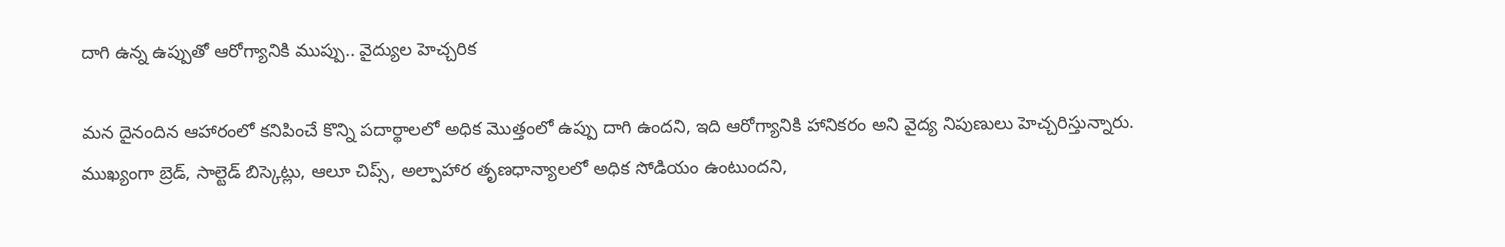దాగి ఉన్న ఉప్పుతో ఆరోగ్యానికి ముప్పు.. వైద్యుల హెచ్చరిక

మన దైనందిన ఆహారంలో కనిపించే కొన్ని పదార్థాలలో అధిక మొత్తంలో ఉప్పు దాగి ఉందని, ఇది ఆరోగ్యానికి హానికరం అని వైద్య నిపుణులు హెచ్చరిస్తున్నారు. ముఖ్యంగా బ్రెడ్, సాల్టెడ్ బిస్కెట్లు, ఆలూ చిప్స్, అల్పాహార తృణధాన్యాలలో అధిక సోడియం ఉంటుందని,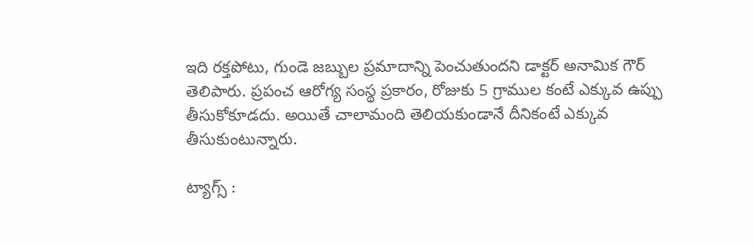ఇది రక్తపోటు, గుండె జబ్బుల ప్రమాదాన్ని పెంచుతుందని డాక్టర్ అనామిక గౌర్ తెలిపారు. ప్రపంచ ఆరోగ్య సంస్థ ప్రకారం, రోజుకు 5 గ్రాముల కంటే ఎక్కువ ఉప్పు తీసుకోకూడదు. అయితే చాలామంది తెలియకుండానే దీనికంటే ఎక్కువ తీసుకుంటున్నారు.

ట్యాగ్స్ :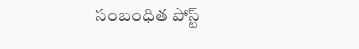సంబంధిత పోస్ట్